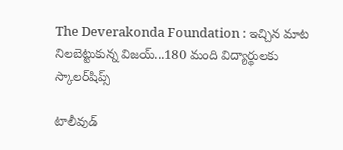The Deverakonda Foundation : ఇచ్చిన మాట నిలబెట్టుకున్న విజయ్...180 మంది విద్యార్థులకు స్కాలర్‌షిప్స్

టాలీవుడ్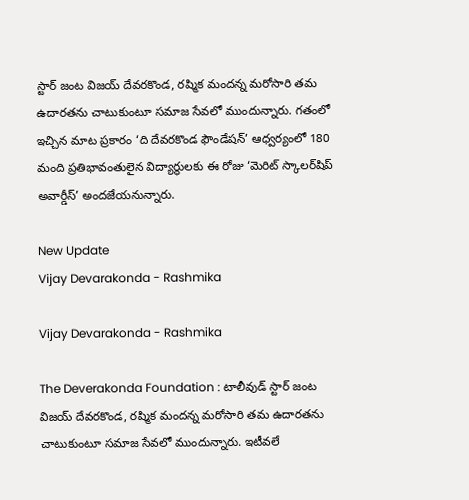స్టార్ జంట విజయ్ దేవరకొండ, రష్మిక మందన్న మరోసారి తమ ఉదారతను చాటుకుంటూ సమాజ సేవలో ముందున్నారు. గతంలో ఇచ్చిన మాట ప్రకారం ‘ది దేవరకొండ ఫౌండేషన్’ ఆధ్వర్యంలో 180 మంది ప్రతిభావంతులైన విద్యార్థులకు ఈ రోజు ‘మెరిట్ స్కాలర్‌షిప్ అవార్డీస్’ అందజేయనున్నారు.

New Update
Vijay Devarakonda - Rashmika

Vijay Devarakonda - Rashmika

The Deverakonda Foundation : టాలీవుడ్ స్టార్ జంట విజయ్ దేవరకొండ, రష్మిక మందన్న మరోసారి తమ ఉదారతను చాటుకుంటూ సమాజ సేవలో ముందున్నారు. ఇటీవలే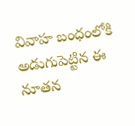వివాహ బంధంలోకి అడుగుపెట్టిన ఈ నూతన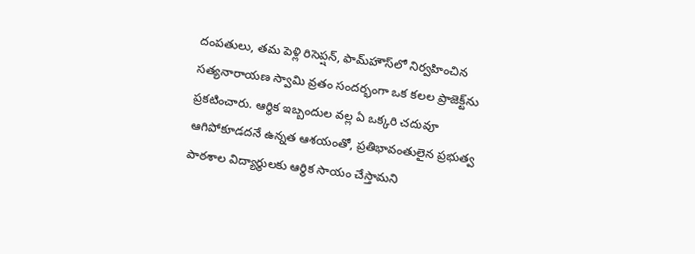దంపతులు, తమ పెళ్లి రిసెప్షన్, ఫామ్‌హౌస్‌లో నిర్వహించిన సత్యనారాయణ స్వామి వ్రతం సందర్భంగా ఒక కలల ప్రాజెక్ట్‌ను ప్రకటించారు. ఆర్థిక ఇబ్బందుల వల్ల ఏ ఒక్కరి చదువూ ఆగిపోకూడదనే ఉన్నత ఆశయంతో, ప్రతిభావంతులైన ప్రభుత్వ పాఠశాల విద్యార్థులకు ఆర్థిక సాయం చేస్తామని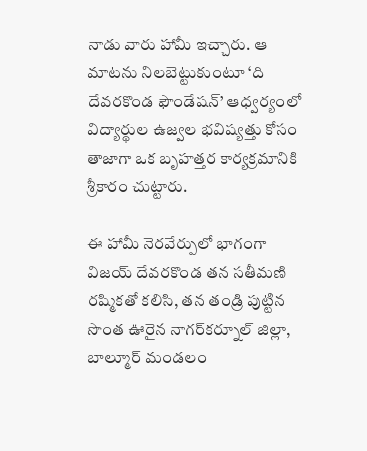నాడు వారు హామీ ఇచ్చారు. ఆ మాటను నిలబెట్టుకుంటూ ‘ది దేవరకొండ ఫౌండేషన్’ ఆధ్వర్యంలో విద్యార్థుల ఉజ్వల భవిష్యత్తు కోసం తాజాగా ఒక బృహత్తర కార్యక్రమానికి శ్రీకారం చుట్టారు.

ఈ హామీ నెరవేర్పులో భాగంగా విజయ్ దేవరకొండ తన సతీమణి రష్మికతో కలిసి, తన తండ్రి పుట్టిన సొంత ఊరైన నాగర్‌కర్నూల్ జిల్లా, బాల్మూర్ మండలం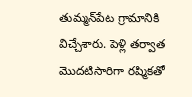తుమ్మన్‌పేట గ్రామానికి విచ్చేశారు. పెళ్లి తర్వాత మొదటిసారిగా రష్మికతో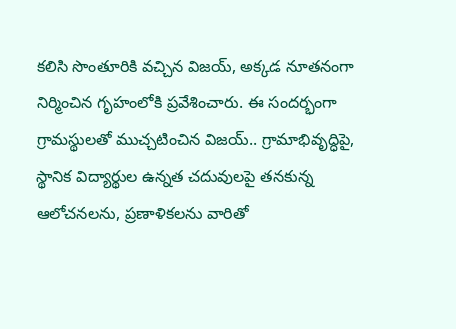కలిసి సొంతూరికి వచ్చిన విజయ్, అక్కడ నూతనంగా నిర్మించిన గృహంలోకి ప్రవేశించారు. ఈ సందర్భంగా గ్రామస్థులతో ముచ్చటించిన విజయ్.. గ్రామాభివృద్ధిపై, స్థానిక విద్యార్థుల ఉన్నత చదువులపై తనకున్న ఆలోచనలను, ప్రణాళికలను వారితో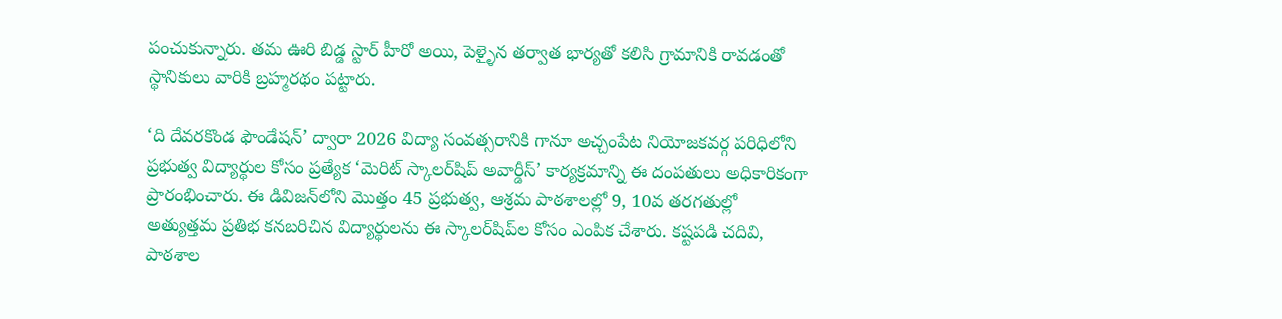పంచుకున్నారు. తమ ఊరి బిడ్డ స్టార్ హీరో అయి, పెళ్ళైన తర్వాత భార్యతో కలిసి గ్రామానికి రావడంతో స్థానికులు వారికి బ్రహ్మరథం పట్టారు.

‘ది దేవరకొండ ఫౌండేషన్’ ద్వారా 2026 విద్యా సంవత్సరానికి గానూ అచ్చంపేట నియోజకవర్గ పరిధిలోని ప్రభుత్వ విద్యార్థుల కోసం ప్రత్యేక ‘మెరిట్ స్కాలర్‌షిప్ అవార్డీస్’ కార్యక్రమాన్ని ఈ దంపతులు అధికారికంగా ప్రారంభించారు. ఈ డివిజన్‌లోని మొత్తం 45 ప్రభుత్వ, ఆశ్రమ పాఠశాలల్లో 9, 10వ తరగతుల్లో అత్యుత్తమ ప్రతిభ కనబరిచిన విద్యార్థులను ఈ స్కాలర్‌షిప్‌ల కోసం ఎంపిక చేశారు. కష్టపడి చదివి, పాఠశాల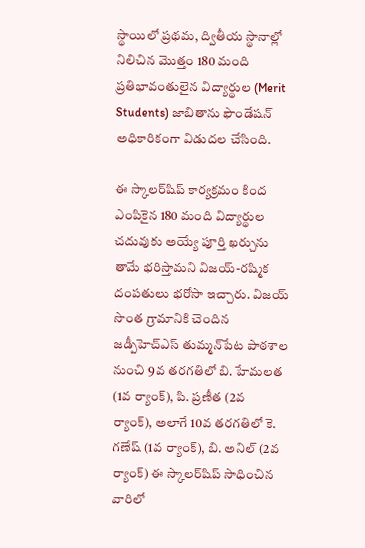స్థాయిలో ప్రథమ, ద్వితీయ స్థానాల్లో నిలిచిన మొత్తం 180 మంది ప్రతిభావంతులైన విద్యార్థుల (Merit Students) జాబితాను ఫౌండేషన్ అధికారికంగా విడుదల చేసింది.

ఈ స్కాలర్‌షిప్ కార్యక్రమం కింద ఎంపికైన 180 మంది విద్యార్థుల చదువుకు అయ్యే పూర్తి ఖర్చును తామే భరిస్తామని విజయ్-రష్మిక దంపతులు భరోసా ఇచ్చారు. విజయ్ సొంత గ్రామానికి చెందిన జడ్పీహెచ్‌ఎస్ తుమ్మన్‌పేట పాఠశాల నుంచి 9వ తరగతిలో బి. హేమలత (1వ ర్యాంక్), పి. ప్రణీత (2వ ర్యాంక్), అలాగే 10వ తరగతిలో కె. గణేష్ (1వ ర్యాంక్), బి. అనిల్ (2వ ర్యాంక్) ఈ స్కాలర్‌షిప్ సాధించిన వారిలో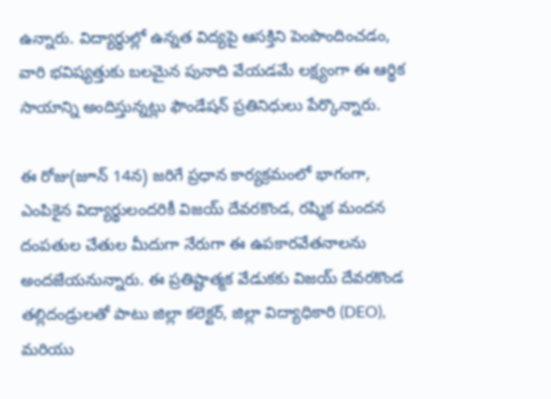ఉన్నారు. విద్యార్థుల్లో ఉన్నత విద్యపై ఆసక్తిని పెంపొందించడం, వారి భవిష్యత్తుకు బలమైన పునాది వేయడమే లక్ష్యంగా ఈ ఆర్థిక సాయాన్ని అందిస్తున్నట్లు ఫౌండేషన్ ప్రతినిధులు పేర్కొన్నారు.

ఈ రోజు(జూన్‌ 14న) జరిగే ప్రధాన కార్యక్రమంలో భాగంగా, ఎంపికైన విద్యార్థులందరికీ విజయ్ దేవరకొండ, రష్మిక మందన దంపతుల చేతుల మీదుగా నేరుగా ఈ ఉపకారవేతనాలను అందజేయనున్నారు. ఈ ప్రతిష్టాత్మక వేడుకకు విజయ్ దేవరకొండ తల్లిదండ్రులతో పాటు జిల్లా కలెక్టర్, జిల్లా విద్యాధికారి (DEO), మరియు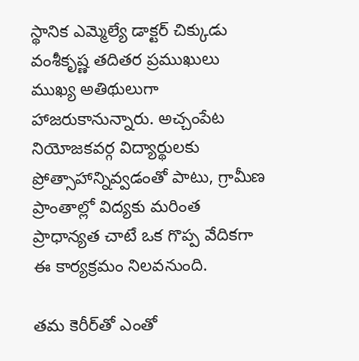స్థానిక ఎమ్మెల్యే డాక్టర్ చిక్కుడు వంశీకృష్ణ తదితర ప్రముఖులు ముఖ్య అతిథులుగా హాజరుకానున్నారు. అచ్చంపేట నియోజకవర్గ విద్యార్థులకు ప్రోత్సాహాన్నివ్వడంతో పాటు, గ్రామీణ ప్రాంతాల్లో విద్యకు మరింత ప్రాధాన్యత చాటే ఒక గొప్ప వేదికగా ఈ కార్యక్రమం నిలవనుంది.

తమ కెరీర్‌తో ఎంతో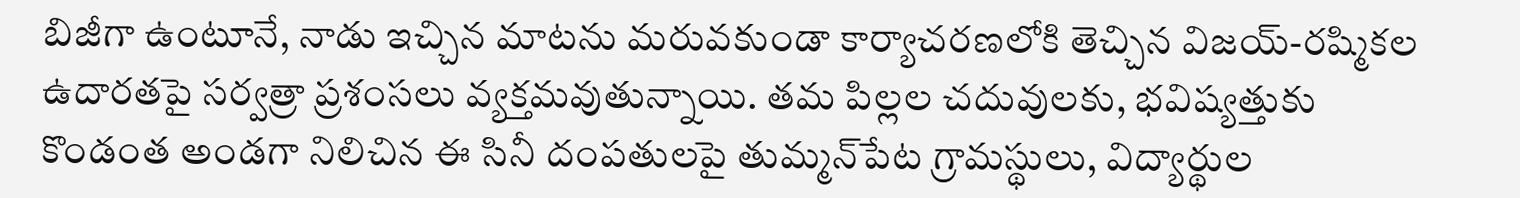బిజీగా ఉంటూనే, నాడు ఇచ్చిన మాటను మరువకుండా కార్యాచరణలోకి తెచ్చిన విజయ్-రష్మికల ఉదారతపై సర్వత్రా ప్రశంసలు వ్యక్తమవుతున్నాయి. తమ పిల్లల చదువులకు, భవిష్యత్తుకు కొండంత అండగా నిలిచిన ఈ సినీ దంపతులపై తుమ్మన్‌పేట గ్రామస్థులు, విద్యార్థుల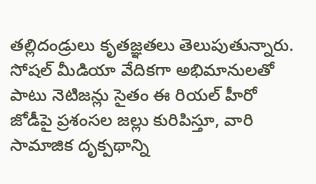తల్లిదండ్రులు కృతజ్ఞతలు తెలుపుతున్నారు. సోషల్ మీడియా వేదికగా అభిమానులతో పాటు నెటిజన్లు సైతం ఈ రియల్ హీరో జోడీపై ప్రశంసల జల్లు కురిపిస్తూ, వారి సామాజిక దృక్పథాన్ని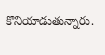కొనియాడుతున్నారు.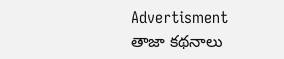Advertisment
తాజా కథనాలు